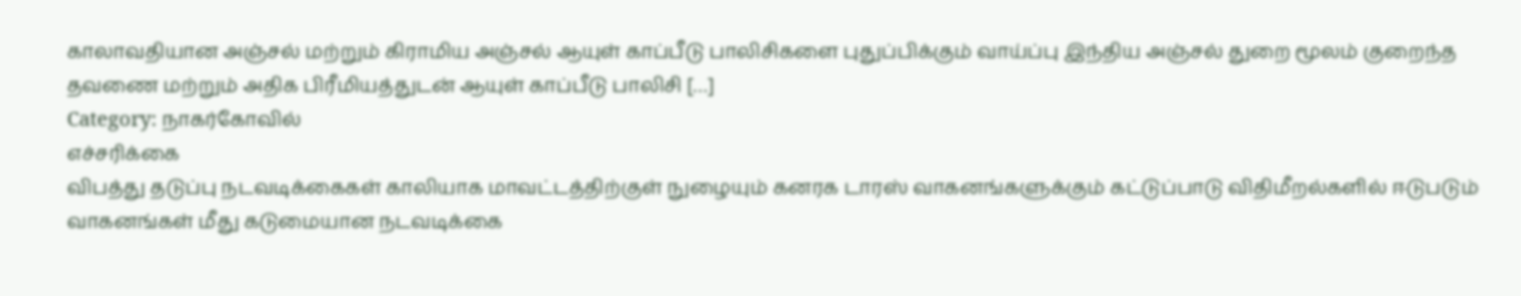காலாவதியான அஞ்சல் மற்றும் கிராமிய அஞ்சல் ஆயுள் காப்பீடு பாலிசிகளை புதுப்பிக்கும் வாய்ப்பு இந்திய அஞ்சல் துறை மூலம் குறைந்த தவணை மற்றும் அதிக பிரீமியத்துடன் ஆயுள் காப்பீடு பாலிசி […]
Category: நாகர்கோவில்
எச்சரிக்கை
விபத்து தடுப்பு நடவடிக்கைகள் காலியாக மாவட்டத்திற்குள் நுழையும் கனரக டாரஸ் வாகனங்களுக்கும் கட்டுப்பாடு விதிமீறல்களில் ஈடுபடும் வாகனங்கள் மீது கடுமையான நடவடிக்கை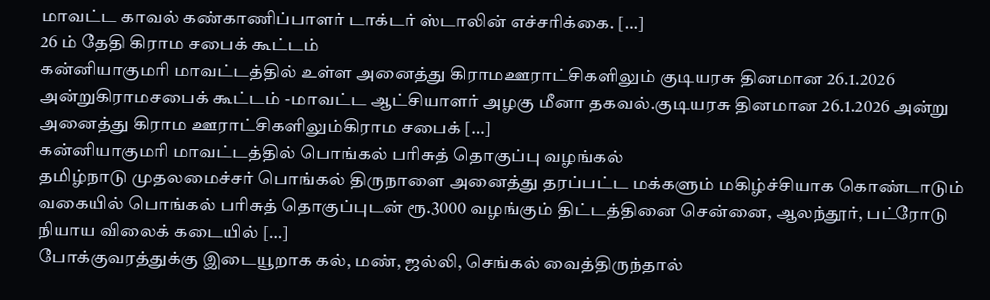மாவட்ட காவல் கண்காணிப்பாளர் டாக்டர் ஸ்டாலின் எச்சரிக்கை. […]
26 ம் தேதி கிராம சபைக் கூட்டம்
கன்னியாகுமரி மாவட்டத்தில் உள்ள அனைத்து கிராமஊராட்சிகளிலும் குடியரசு தினமான 26.1.2026 அன்றுகிராமசபைக் கூட்டம் -மாவட்ட ஆட்சியாளர் அழகு மீனா தகவல்.குடியரசு தினமான 26.1.2026 அன்று அனைத்து கிராம ஊராட்சிகளிலும்கிராம சபைக் […]
கன்னியாகுமரி மாவட்டத்தில் பொங்கல் பரிசுத் தொகுப்பு வழங்கல்
தமிழ்நாடு முதலமைச்சர் பொங்கல் திருநாளை அனைத்து தரப்பட்ட மக்களும் மகிழ்ச்சியாக கொண்டாடும் வகையில் பொங்கல் பரிசுத் தொகுப்புடன் ரூ.3000 வழங்கும் திட்டத்தினை சென்னை, ஆலந்தூர், பட்ரோடு நியாய விலைக் கடையில் […]
போக்குவரத்துக்கு இடையூறாக கல், மண், ஜல்லி, செங்கல் வைத்திருந்தால்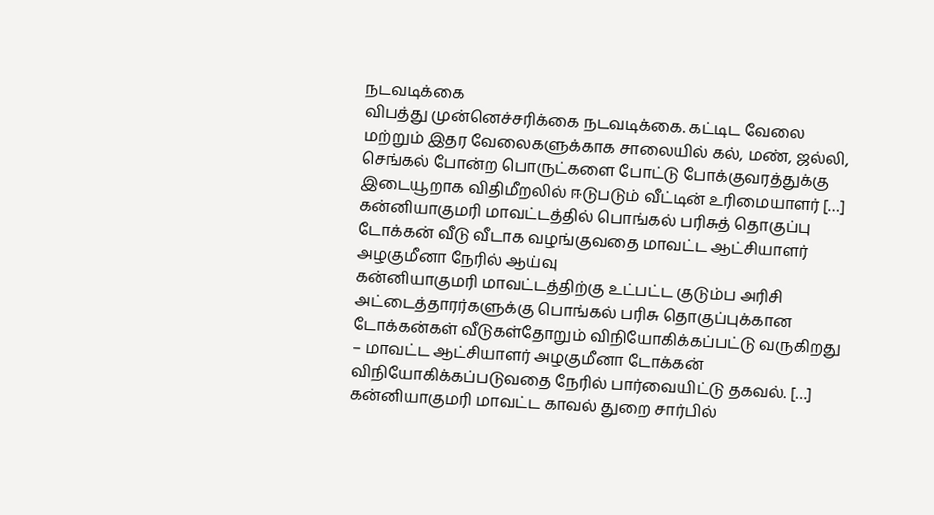நடவடிக்கை
விபத்து முன்னெச்சரிக்கை நடவடிக்கை. கட்டிட வேலை மற்றும் இதர வேலைகளுக்காக சாலையில் கல், மண், ஜல்லி, செங்கல் போன்ற பொருட்களை போட்டு போக்குவரத்துக்கு இடையூறாக விதிமீறலில் ஈடுபடும் வீட்டின் உரிமையாளர் […]
கன்னியாகுமரி மாவட்டத்தில் பொங்கல் பரிசுத் தொகுப்பு டோக்கன் வீடு வீடாக வழங்குவதை மாவட்ட ஆட்சியாளர் அழகுமீனா நேரில் ஆய்வு
கன்னியாகுமரி மாவட்டத்திற்கு உட்பட்ட குடும்ப அரிசி அட்டைத்தாரர்களுக்கு பொங்கல் பரிசு தொகுப்புக்கான டோக்கன்கள் வீடுகள்தோறும் விநியோகிக்கப்பட்டு வருகிறது – மாவட்ட ஆட்சியாளர் அழகுமீனா டோக்கன் விநியோகிக்கப்படுவதை நேரில் பார்வையிட்டு தகவல். […]
கன்னியாகுமரி மாவட்ட காவல் துறை சார்பில்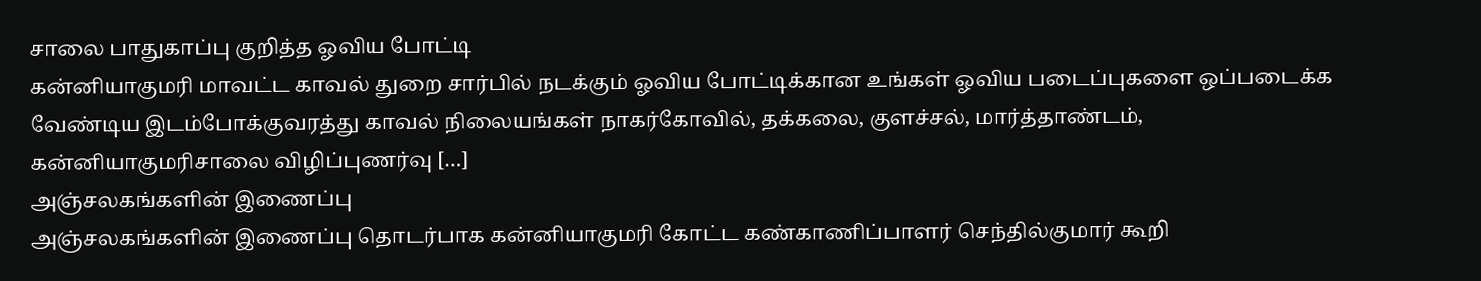சாலை பாதுகாப்பு குறித்த ஓவிய போட்டி
கன்னியாகுமரி மாவட்ட காவல் துறை சார்பில் நடக்கும் ஓவிய போட்டிக்கான உங்கள் ஓவிய படைப்புகளை ஒப்படைக்க வேண்டிய இடம்போக்குவரத்து காவல் நிலையங்கள் நாகர்கோவில், தக்கலை, குளச்சல், மார்த்தாண்டம், கன்னியாகுமரிசாலை விழிப்புணர்வு […]
அஞ்சலகங்களின் இணைப்பு
அஞ்சலகங்களின் இணைப்பு தொடர்பாக கன்னியாகுமரி கோட்ட கண்காணிப்பாளர் செந்தில்குமார் கூறி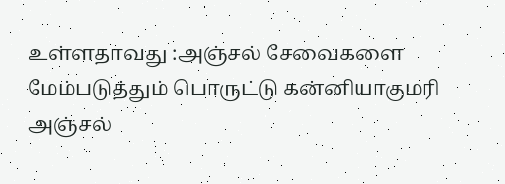உள்ளதாவது :அஞ்சல் சேவைகளை மேம்படுத்தும் பொருட்டு கன்னியாகுமரி அஞ்சல்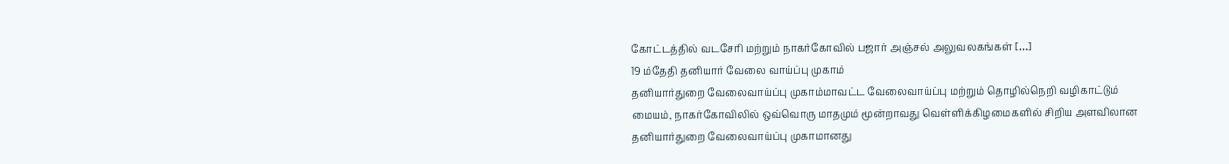கோட்டத்தில் வடசேரி மற்றும் நாகர்கோவில் பஜார் அஞ்சல் அலுவலகங்கள் […]
19 ம்தேதி தனியார் வேலை வாய்ப்பு முகாம்
தனியார்துறை வேலைவாய்ப்பு முகாம்மாவட்ட வேலைவாய்ப்பு மற்றும் தொழில்நெறி வழிகாட்டும் மையம், நாகர்கோவிலில் ஒவ்வொரு மாதமும் மூன்றாவது வெள்ளிக்கிழமைகளில் சிறிய அளவிலான தனியார்துறை வேலைவாய்ப்பு முகாமானது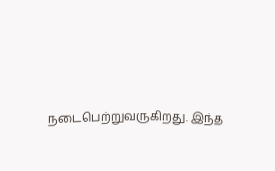நடைபெற்றுவருகிறது. இந்த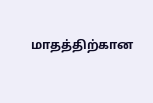மாதத்திற்கான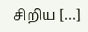சிறிய […]